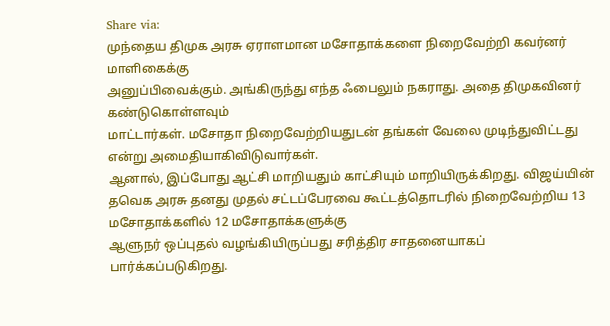Share via:
முந்தைய திமுக அரசு ஏராளமான மசோதாக்களை நிறைவேற்றி கவர்னர் மாளிகைக்கு
அனுப்பிவைக்கும். அங்கிருந்து எந்த ஃபைலும் நகராது. அதை திமுகவினர் கண்டுகொள்ளவும்
மாட்டார்கள். மசோதா நிறைவேற்றியதுடன் தங்கள் வேலை முடிந்துவிட்டது என்று அமைதியாகிவிடுவார்கள்.
ஆனால், இப்போது ஆட்சி மாறியதும் காட்சியும் மாறியிருக்கிறது. விஜய்யின்
தவெக அரசு தனது முதல் சட்டப்பேரவை கூட்டத்தொடரில் நிறைவேற்றிய 13 மசோதாக்களில் 12 மசோதாக்களுக்கு
ஆளுநர் ஒப்புதல் வழங்கியிருப்பது சரித்திர சாதனையாகப் பார்க்கப்படுகிறது.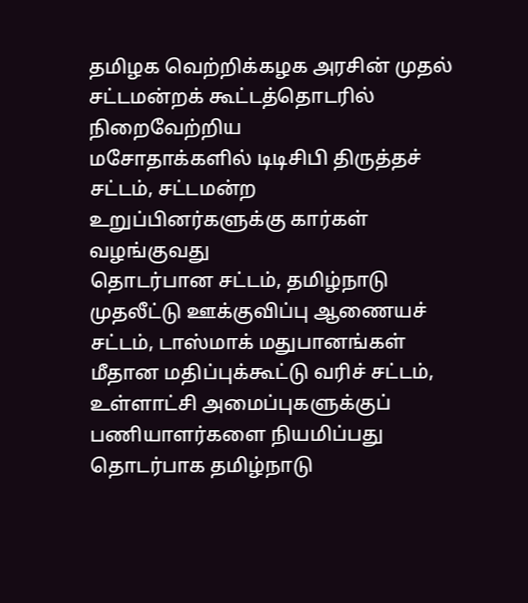தமிழக வெற்றிக்கழக அரசின் முதல் சட்டமன்றக் கூட்டத்தொடரில் நிறைவேற்றிய
மசோதாக்களில் டிடிசிபி திருத்தச் சட்டம், சட்டமன்ற உறுப்பினர்களுக்கு கார்கள் வழங்குவது
தொடர்பான சட்டம், தமிழ்நாடு முதலீட்டு ஊக்குவிப்பு ஆணையச் சட்டம், டாஸ்மாக் மதுபானங்கள்
மீதான மதிப்புக்கூட்டு வரிச் சட்டம், உள்ளாட்சி அமைப்புகளுக்குப் பணியாளர்களை நியமிப்பது
தொடர்பாக தமிழ்நாடு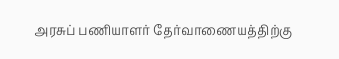அரசுப் பணியாளர் தேர்வாணையத்திற்கு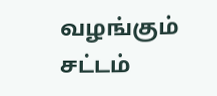வழங்கும் சட்டம்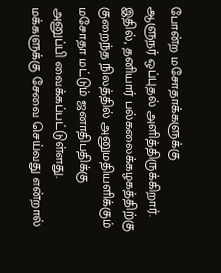போன்ற மசோதாக்களுக்கு
ஆளுநர் ஒப்புதல் அளித்திருக்கிறார்.
இதில், தனியார் பல்கலைக்கழகத்திற்கு குறைந்த நிலத்தில் அனுமதியளிக்கும்
மசோதா மட்டும் ஜனாதிபதிக்கு அனுப்பி வைக்கப்பட்டுள்ளது. மக்களுக்கு சேவை செய்வது என்றால்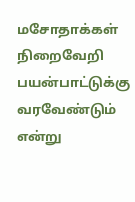மசோதாக்கள் நிறைவேறி பயன்பாட்டுக்கு வரவேண்டும் என்று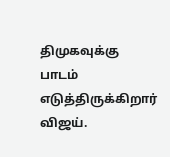திமுகவுக்கு பாடம் எடுத்திருக்கிறார்
விஜய்.